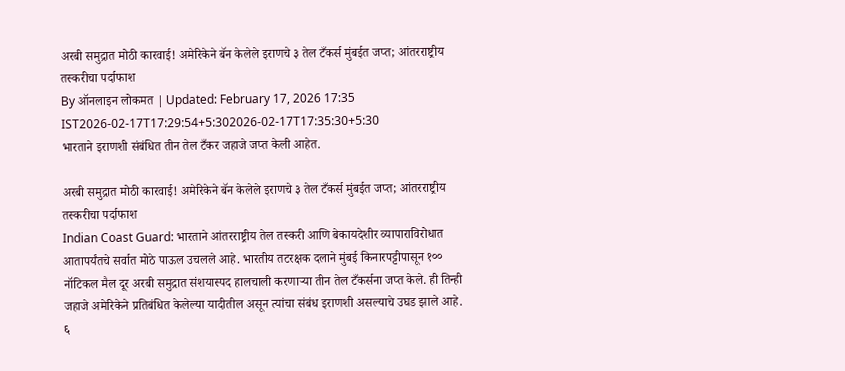अरबी समुद्रात मोठी कारवाई! अमेरिकेने बॅन केलेले इराणचे ३ तेल टँकर्स मुंबईत जप्त; आंतरराष्ट्रीय तस्करीचा पर्दाफाश
By ऑनलाइन लोकमत | Updated: February 17, 2026 17:35 IST2026-02-17T17:29:54+5:302026-02-17T17:35:30+5:30
भारताने इराणशी संबंधित तीन तेल टँकर जहाजे जप्त केली आहेत.

अरबी समुद्रात मोठी कारवाई! अमेरिकेने बॅन केलेले इराणचे ३ तेल टँकर्स मुंबईत जप्त; आंतरराष्ट्रीय तस्करीचा पर्दाफाश
Indian Coast Guard: भारताने आंतरराष्ट्रीय तेल तस्करी आणि बेकायदेशीर व्यापाराविरोधात आतापर्यंतचे सर्वात मोठे पाऊल उचलले आहे. भारतीय तटरक्षक दलाने मुंबई किनारपट्टीपासून १०० नॉटिकल मैल दूर अरबी समुद्रात संशयास्पद हालचाली करणाऱ्या तीन तेल टँकर्सना जप्त केले. ही तिन्ही जहाजे अमेरिकेने प्रतिबंधित केलेल्या यादीतील असून त्यांचा संबंध इराणशी असल्याचे उघड झाले आहे.
६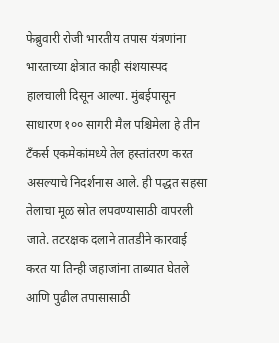फेब्रुवारी रोजी भारतीय तपास यंत्रणांना भारताच्या क्षेत्रात काही संशयास्पद हालचाली दिसून आल्या. मुंबईपासून साधारण १०० सागरी मैल पश्चिमेला हे तीन टँकर्स एकमेकांमध्ये तेल हस्तांतरण करत असल्याचे निदर्शनास आले. ही पद्धत सहसा तेलाचा मूळ स्रोत लपवण्यासाठी वापरली जाते. तटरक्षक दलाने तातडीने कारवाई करत या तिन्ही जहाजांना ताब्यात घेतले आणि पुढील तपासासाठी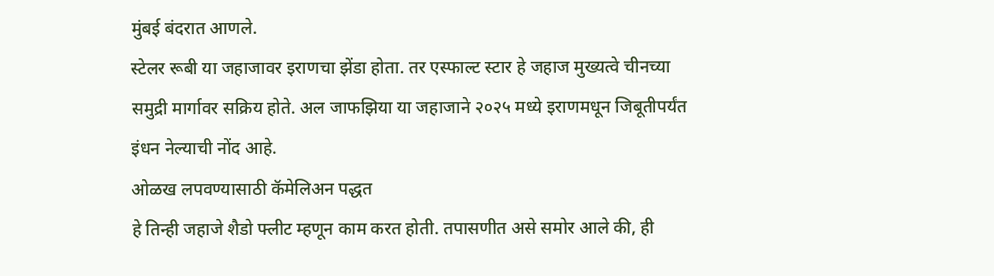मुंबई बंदरात आणले.
स्टेलर रूबी या जहाजावर इराणचा झेंडा होता. तर एस्फाल्ट स्टार हे जहाज मुख्यत्वे चीनच्या समुद्री मार्गावर सक्रिय होते. अल जाफझिया या जहाजाने २०२५ मध्ये इराणमधून जिबूतीपर्यंत इंधन नेल्याची नोंद आहे.
ओळख लपवण्यासाठी कॅमेलिअन पद्धत
हे तिन्ही जहाजे शैडो फ्लीट म्हणून काम करत होती. तपासणीत असे समोर आले की, ही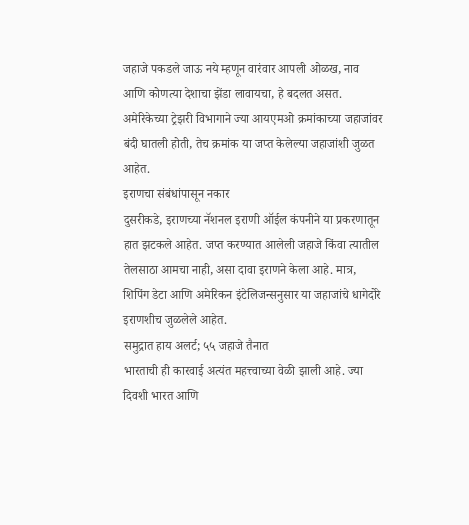जहाजे पकडले जाऊ नये म्हणून वारंवार आपली ओळख, नाव आणि कोणत्या देशाचा झेंडा लावायचा, हे बदलत असत. अमेरिकेच्या ट्रेझरी विभागाने ज्या आयएमओ क्रमांकाच्या जहाजांवर बंदी घातली होती, तेच क्रमांक या जप्त केलेल्या जहाजांशी जुळत आहेत.
इराणचा संबंधांपासून नकार
दुसरीकडे, इराणच्या नॅशनल इराणी ऑईल कंपनीने या प्रकरणातून हात झटकले आहेत. जप्त करण्यात आलेली जहाजे किंवा त्यातील तेलसाठा आमचा नाही, असा दावा इराणने केला आहे. मात्र, शिपिंग डेटा आणि अमेरिकन इंटेलिजन्सनुसार या जहाजांचे धागेदोरे इराणशीच जुळलेले आहेत.
समुद्रात हाय अलर्ट; ५५ जहाजे तैनात
भारताची ही कारवाई अत्यंत महत्त्वाच्या वेळी झाली आहे. ज्या दिवशी भारत आणि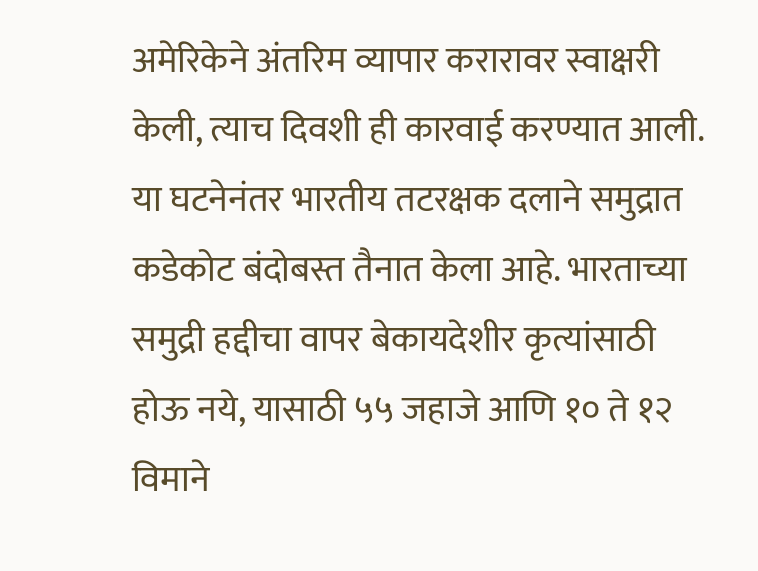अमेरिकेने अंतरिम व्यापार करारावर स्वाक्षरी केली, त्याच दिवशी ही कारवाई करण्यात आली. या घटनेनंतर भारतीय तटरक्षक दलाने समुद्रात कडेकोट बंदोबस्त तैनात केला आहे. भारताच्या समुद्री हद्दीचा वापर बेकायदेशीर कृत्यांसाठी होऊ नये, यासाठी ५५ जहाजे आणि १० ते १२ विमाने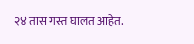२४ तास गस्त घालत आहेत.